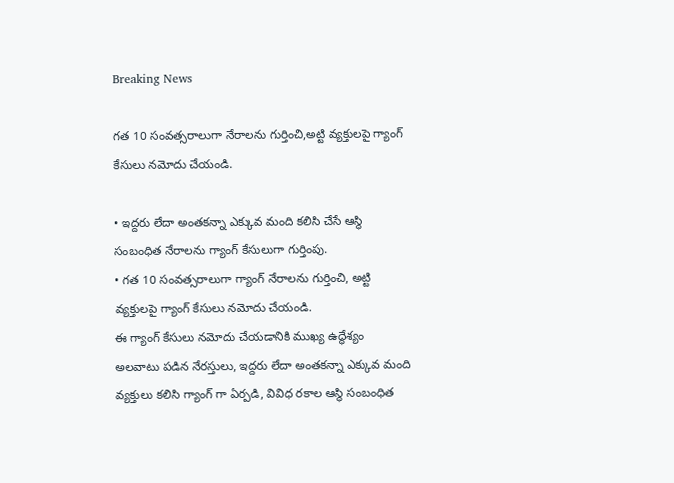Breaking News

గత 10 సంవత్సరాలుగా నేరాలను గుర్తించి,అట్టి వ్యక్తులపై గ్యాంగ్ కేసులు నమోదు చేయండి.

• ఇద్దరు లేదా అంతకన్నా ఎక్కువ మంది కలిసి చేసే ఆస్థి సంబంధిత నేరాలను గ్యాంగ్ కేసులుగా గుర్తింపు.
• గత 10 సంవత్సరాలుగా గ్యాంగ్ నేరాలను గుర్తించి, అట్టి వ్యక్తులపై గ్యాంగ్ కేసులు నమోదు చేయండి.
ఈ గ్యాంగ్ కేసులు నమోదు చేయడానికి ముఖ్య ఉద్ధేశ్యం అలవాటు పడిన నేరస్తులు, ఇద్దరు లేదా అంతకన్నా ఎక్కువ మంది వ్యక్తులు కలిసి గ్యాంగ్ గా ఏర్పడి, వివిధ రకాల ఆస్థి సంబంధిత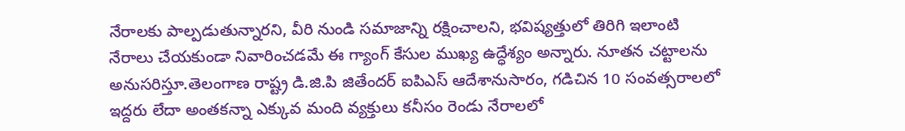నేరాలకు పాల్పడుతున్నారని, వీరి నుండి సమాజాన్ని రక్షించాలని, భవిష్యత్తులో తిరిగి ఇలాంటి నేరాలు చేయకుండా నివారించడమే ఈ గ్యాంగ్ కేసుల ముఖ్య ఉద్ధేశ్యం అన్నారు. నూతన చట్టాలను అనుసరిస్తూ.తెలంగాణ రాష్ట్ర డి.జి.పి జితేందర్ ఐపిఎస్ ఆదేశానుసారం, గడిచిన 10 సంవత్సరాలలో ఇద్దరు లేదా అంతకన్నా ఎక్కువ మంది వ్యక్తులు కనీసం రెండు నేరాలలో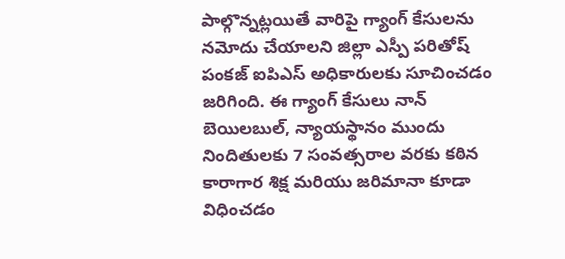పాల్గొన్నట్లయితే వారిపై గ్యాంగ్ కేసులను నమోదు చేయాలని జిల్లా ఎస్పీ పరితోష్ పంకజ్ ఐపిఎస్ అధికారులకు సూచించడం జరిగింది. ఈ గ్యాంగ్ కేసులు నాన్ బెయిలబుల్, న్యాయస్థానం ముందు నిందితులకు 7 సంవత్సరాల వరకు కఠిన కారాగార శిక్ష మరియు జరిమానా కూడా విధించడం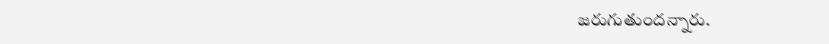జరుగుతుందన్నారు.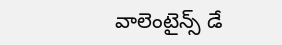వాలెంటైన్స్ డే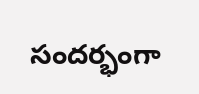సందర్భంగా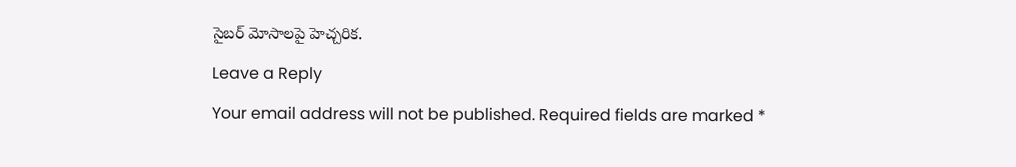సైబర్ మోసాలపై హెచ్చరిక.

Leave a Reply

Your email address will not be published. Required fields are marked *